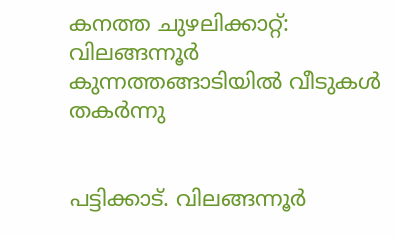കനത്ത ചുഴലിക്കാറ്റ്: വിലങ്ങന്നൂർ കുന്നത്തങ്ങാടിയിൽ വീടുകൾ തകർന്നു


പട്ടിക്കാട്. വിലങ്ങന്നൂർ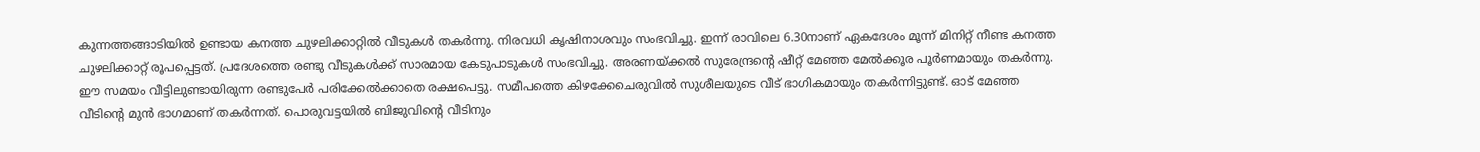കുന്നത്തങ്ങാടിയിൽ ഉണ്ടായ കനത്ത ചുഴലിക്കാറ്റിൽ വീടുകൾ തകർന്നു. നിരവധി കൃഷിനാശവും സംഭവിച്ചു. ഇന്ന് രാവിലെ 6.30നാണ് ഏകദേശം മൂന്ന് മിനിറ്റ് നീണ്ട കനത്ത ചുഴലിക്കാറ്റ് രൂപപ്പെട്ടത്. പ്രദേശത്തെ രണ്ടു വീടുകൾക്ക് സാരമായ കേടുപാടുകൾ സംഭവിച്ചു. അരണയ്ക്കൽ സുരേന്ദ്രന്റെ ഷീറ്റ് മേഞ്ഞ മേൽക്കൂര പൂർണമായും തകർന്നു. ഈ സമയം വീട്ടിലുണ്ടായിരുന്ന രണ്ടുപേർ പരിക്കേൽക്കാതെ രക്ഷപെട്ടു. സമീപത്തെ കിഴക്കേചെരുവിൽ സുശീലയുടെ വീട് ഭാഗികമായും തകർന്നിട്ടുണ്ട്. ഓട് മേഞ്ഞ വീടിന്റെ മുൻ ഭാഗമാണ് തകർന്നത്. പൊരുവട്ടയിൽ ബിജുവിന്റെ വീടിനും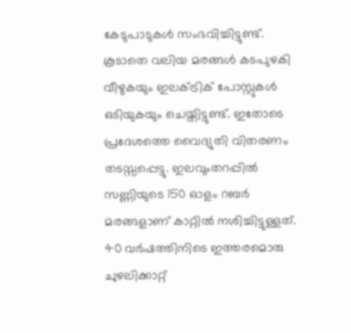കേടുപാടുകൾ സംഭവിച്ചിട്ടുണ്ട്. കൂടാതെ വലിയ മരങ്ങൾ കടപുഴകി വീഴുകയും ഇലക്ട്രിക് പോസ്റ്റുകൾ ഒടിയുകയും ചെയ്തിട്ടുണ്ട്. ഇതോടെ പ്രദേശത്തെ വൈദ്യുതി വിതരണം തടസ്സപ്പെട്ടു. ഇലവുംതറപ്പിൽ സണ്ണിയുടെ 150 ഓളം റബർ മരങ്ങളാണ് കാറ്റിൽ നശിച്ചിട്ടുള്ളത്. 40 വർഷത്തിനിടെ ഇത്തരമൊരു ചുഴലിക്കാറ്റ്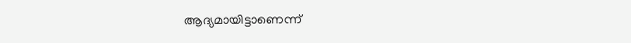ആദ്യമായിട്ടാണെന്ന്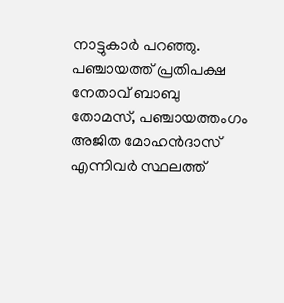നാട്ടുകാർ പറഞ്ഞു. പഞ്ചായത്ത് പ്രതിപക്ഷ നേതാവ് ബാബു തോമസ്, പഞ്ചായത്തംഗം അജിത മോഹൻദാസ് എന്നിവർ സ്ഥലത്ത്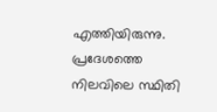എത്തിയിരുന്നു. പ്രദേശത്തെ നിലവിലെ സ്ഥിതി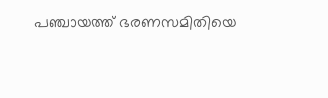പഞ്ചായത്ത് ഭരണസമിതിയെ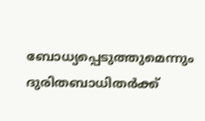ബോധ്യപ്പെടുത്തുമെന്നും ദുരിതബാധിതർക്ക്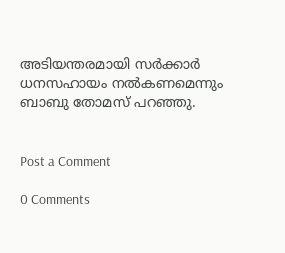അടിയന്തരമായി സർക്കാർ ധനസഹായം നൽകണമെന്നും ബാബു തോമസ് പറഞ്ഞു.


Post a Comment

0 Comments